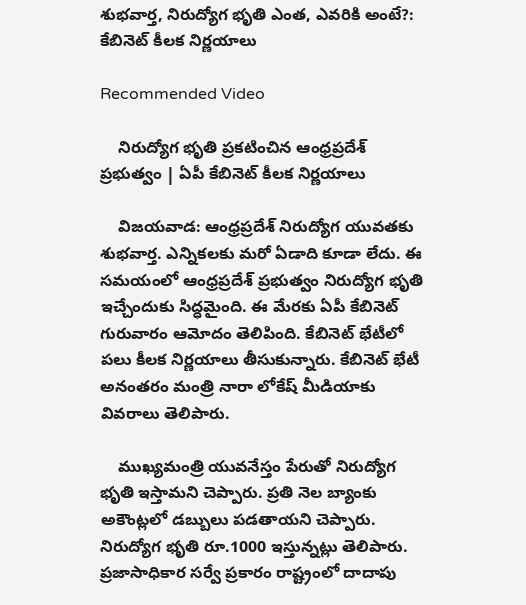శుభవార్త, నిరుద్యోగ భృతి ఎంత, ఎవరికి అంటే?: కేబినెట్ కీలక నిర్ణయాలు

Recommended Video

    నిరుద్యోగ భృతి ప్రకటించిన ఆంధ్రప్రదేశ్ ప్రభుత్వం | ఏపీ కేబినెట్ కీలక నిర్ణయాలు

    విజయవాడ: ఆంధ్రప్రదేశ్ నిరుద్యోగ యువతకు శుభవార్త. ఎన్నికలకు మరో ఏడాది కూడా లేదు. ఈ సమయంలో ఆంధ్రప్రదేశ్ ప్రభుత్వం నిరుద్యోగ భృతి ఇచ్చేందుకు సిద్ధమైంది. ఈ మేరకు ఏపీ కేబినెట్ గురువారం ఆమోదం తెలిపింది. కేబినెట్ భేటీలో పలు కీలక నిర్ణయాలు తీసుకున్నారు. కేబినెట్ భేటీ అనంతరం మంత్రి నారా లోకేష్ మీడియాకు వివరాలు తెలిపారు.

    ముఖ్యమంత్రి యువనేస్తం పేరుతో నిరుద్యోగ భృతి ఇస్తామని చెప్పారు. ప్రతి నెల బ్యాంకు అకౌంట్లలో డబ్బులు పడతాయని చెప్పారు. నిరుద్యోగ భృతి రూ.1000 ఇస్తున్నట్లు తెలిపారు. ప్రజాసాధికార సర్వే ప్రకారం రాష్ట్రంలో దాదాపు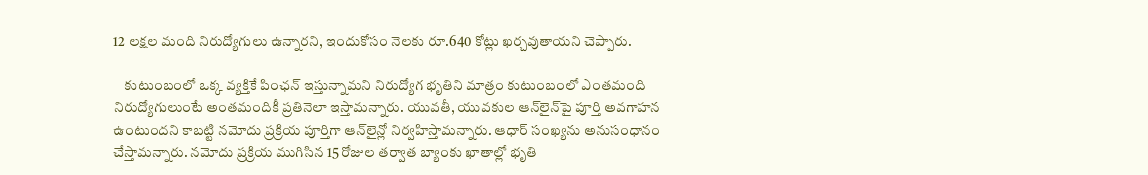12 లక్షల మంది నిరుద్యోగులు ఉన్నారని, ఇందుకోసం నెలకు రూ.640 కోట్లు ఖర్చవుతాయని చెప్పారు.

    కుటుంబంలో ఒక్క వ్యక్తికే పింఛన్‌‌ ఇస్తున్నామని నిరుద్యోగ భృతిని మాత్రం కుటుంబంలో ఎంతమంది నిరుద్యోగులుంటే అంతమందికీ ప్రతినెలా ఇస్తామన్నారు. యువతీ, యువకుల ఆన్‌లైన్‌పై పూర్తి అవగాహన ఉంటుందని కాబట్టి నమోదు ప్రక్రియ పూర్తిగా ఆన్‌లైన్లో నిర్వహిస్తామన్నారు. ఆధార్‌ సంఖ్యను అనుసంధానం చేస్తామన్నారు. నమోదు ప్రక్రియ ముగిసిన 15 రోజుల తర్వాత బ్యాంకు ఖాతాల్లో భృతి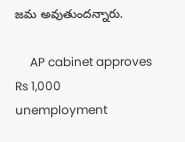జమ అవుతుందన్నారు.

     AP cabinet approves Rs 1,000 unemployment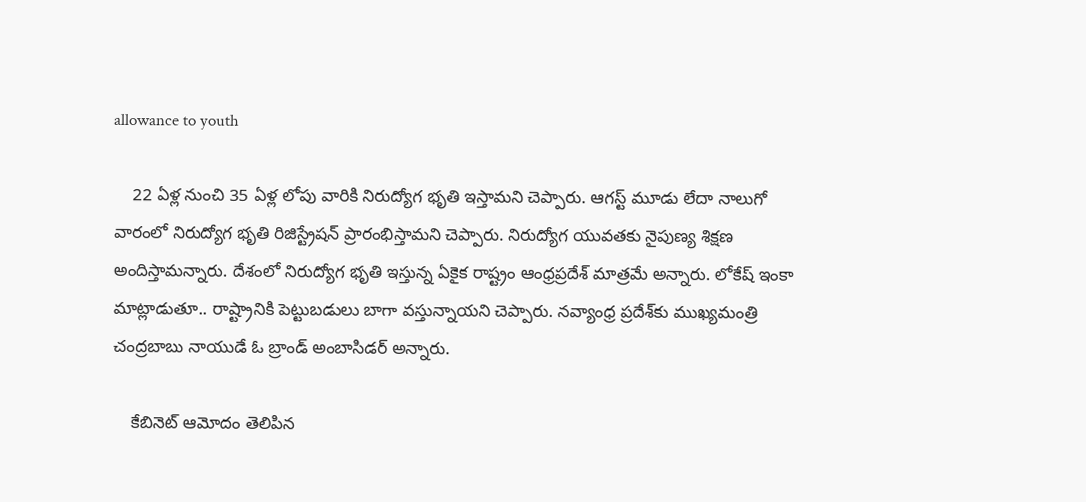allowance to youth

    22 ఏళ్ల నుంచి 35 ఏళ్ల లోపు వారికి నిరుద్యోగ భృతి ఇస్తామని చెప్పారు. ఆగస్ట్ మూడు లేదా నాలుగో వారంలో నిరుద్యోగ భృతి రిజిస్ట్రేషన్ ప్రారంభిస్తామని చెప్పారు. నిరుద్యోగ యువతకు నైపుణ్య శిక్షణ అందిస్తామన్నారు. దేశంలో నిరుద్యోగ భృతి ఇస్తున్న ఏకైక రాష్ట్రం ఆంధ్రప్రదేశ్ మాత్రమే అన్నారు. లోకేష్ ఇంకా మాట్లాడుతూ.. రాష్ట్రానికి పెట్టుబడులు బాగా వస్తున్నాయని చెప్పారు. నవ్యాంధ్ర ప్రదేశ్‌కు ముఖ్యమంత్రి చంద్రబాబు నాయుడే ఓ బ్రాండ్ అంబాసిడర్ అన్నారు.

    కేబినెట్ ఆమోదం తెలిపిన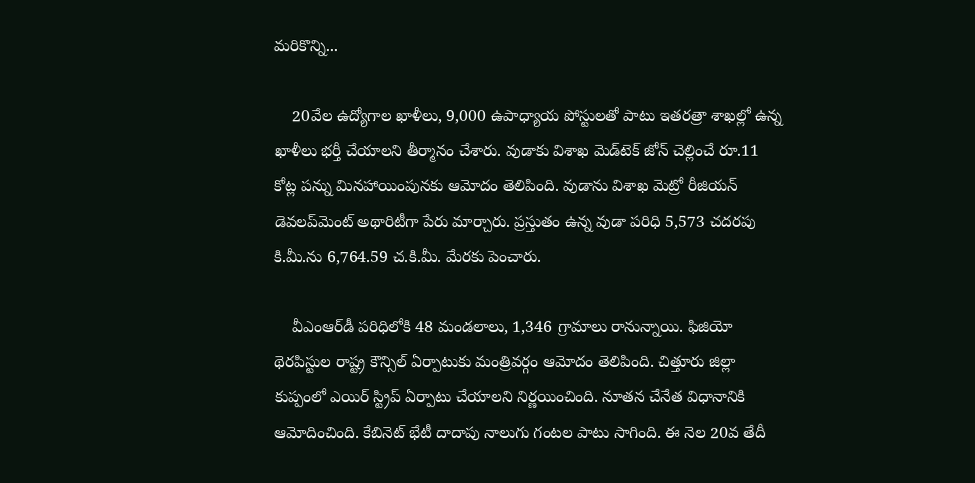మరికొన్ని...

    20వేల ఉద్యోగాల ఖాళీలు, 9,000 ఉపాధ్యాయ పోస్టులతో పాటు ఇతరత్రా శాఖల్లో ఉన్న ఖాళీలు భర్తీ చేయాలని తీర్మానం చేశారు. వుడాకు విశాఖ మెడ్‌టెక్‌ జోన్‌ చెల్లించే రూ.11 కోట్ల పన్ను మినహాయింపునకు ఆమోదం తెలిపింది. వుడాను విశాఖ మెట్రో రీజియన్‌ డెవలప్‌మెంట్‌ అథారిటీగా పేరు మార్చారు. ప్రస్తుతం ఉన్న వుడా పరిధి 5,573 చదరపు కి.మీ.ను 6,764.59 చ.కి.మీ. మేరకు పెంచారు.

    వీఎంఆర్‌డీ పరిధిలోకి 48 మండలాలు, 1,346 గ్రామాలు రానున్నాయి. ఫిజియో థెరపిస్టుల రాష్ట్ర కౌన్సిల్‌ ఏర్పాటుకు మంత్రివర్గం ఆమోదం తెలిపింది. చిత్తూరు జిల్లా కుప్పంలో ఎయిర్ స్ట్రిప్‌ ఏర్పాటు చేయాలని నిర్ణయించింది. నూతన చేనేత విధానానికి ఆమోదించింది. కేబినెట్ భేటీ దాదాపు నాలుగు గంటల పాటు సాగింది. ఈ నెల 20వ తేదీ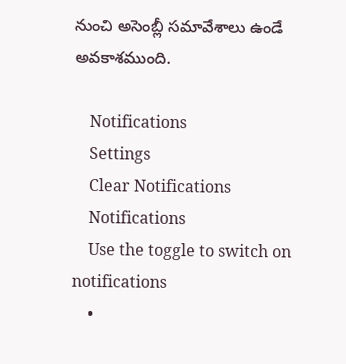నుంచి అసెంబ్లీ సమావేశాలు ఉండే అవకాశముంది.

    Notifications
    Settings
    Clear Notifications
    Notifications
    Use the toggle to switch on notifications
    •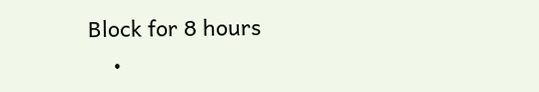Block for 8 hours
    •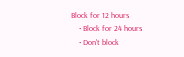Block for 12 hours
    • Block for 24 hours
    • Don't block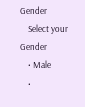Gender
    Select your Gender
    • Male
    •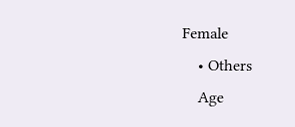Female
    • Others
    Age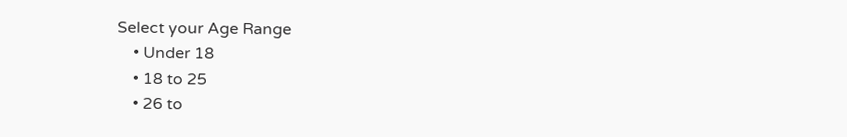Select your Age Range
    • Under 18
    • 18 to 25
    • 26 to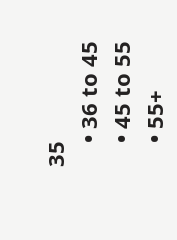35
    • 36 to 45
    • 45 to 55
    • 55+